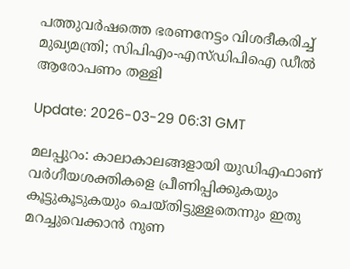പത്തുവര്‍ഷത്തെ ഭരണനേട്ടം വിശദീകരിച്ച് മുഖ്യമന്ത്രി; സിപിഎം-എസ്ഡിപിഐ ഡീല്‍ ആരോപണം തള്ളി

Update: 2026-03-29 06:31 GMT

മലപ്പുറം: കാലാകാലങ്ങളായി യുഡിഎഫാണ് വര്‍ഗീയശക്തികളെ പ്രീണിപ്പിക്കുകയും കൂട്ടുകൂടുകയും ചെയ്തിട്ടുള്ളതെന്നും ഇതു മറച്ചുവെക്കാന്‍ നുണ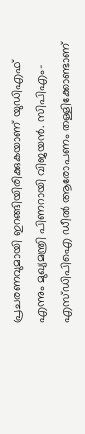പ്രചരണവുമായി ഇറങ്ങിയിരിക്കുകയാണ് യുഡിഎഫ് എന്നും മുഖ്യമന്ത്രി പിണറായി വിജയന്‍. സിപിഎം-എസ്ഡിപിഐ ഡീല്‍ ആരോപണം തള്ളിക്കോണ്ടാണ്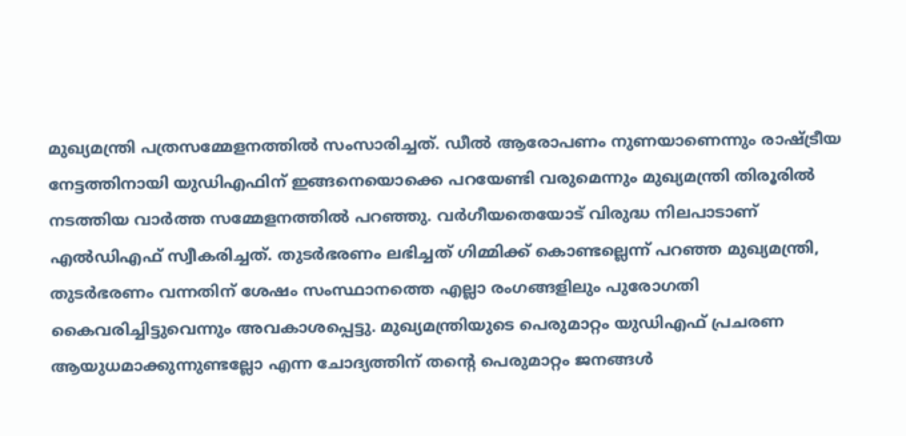മുഖ്യമന്ത്രി പത്രസമ്മേളനത്തില്‍ സംസാരിച്ചത്. ഡീല്‍ ആരോപണം നുണയാണെന്നും രാഷ്ട്രീയ നേട്ടത്തിനായി യുഡിഎഫിന് ഇങ്ങനെയൊക്കെ പറയേണ്ടി വരുമെന്നും മുഖ്യമന്ത്രി തിരൂരില്‍ നടത്തിയ വാര്‍ത്ത സമ്മേളനത്തില്‍ പറഞ്ഞു. വര്‍ഗീയതെയോട് വിരുദ്ധ നിലപാടാണ് എല്‍ഡിഎഫ് സ്വീകരിച്ചത്. തുടര്‍ഭരണം ലഭിച്ചത് ഗിമ്മിക്ക് കൊണ്ടല്ലെന്ന് പറഞ്ഞ മുഖ്യമന്ത്രി, തുടര്‍ഭരണം വന്നതിന് ശേഷം സംസ്ഥാനത്തെ എല്ലാ രംഗങ്ങളിലും പുരോഗതി കൈവരിച്ചിട്ടുവെന്നും അവകാശപ്പെട്ടു. മുഖ്യമന്ത്രിയുടെ പെരുമാറ്റം യുഡിഎഫ് പ്രചരണ ആയുധമാക്കുന്നുണ്ടല്ലോ എന്ന ചോദ്യത്തിന് തന്റെ പെരുമാറ്റം ജനങ്ങള്‍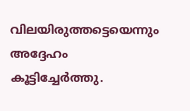വിലയിരുത്തട്ടെയെന്നും അദ്ദേഹം കൂട്ടിച്ചേര്‍ത്തു.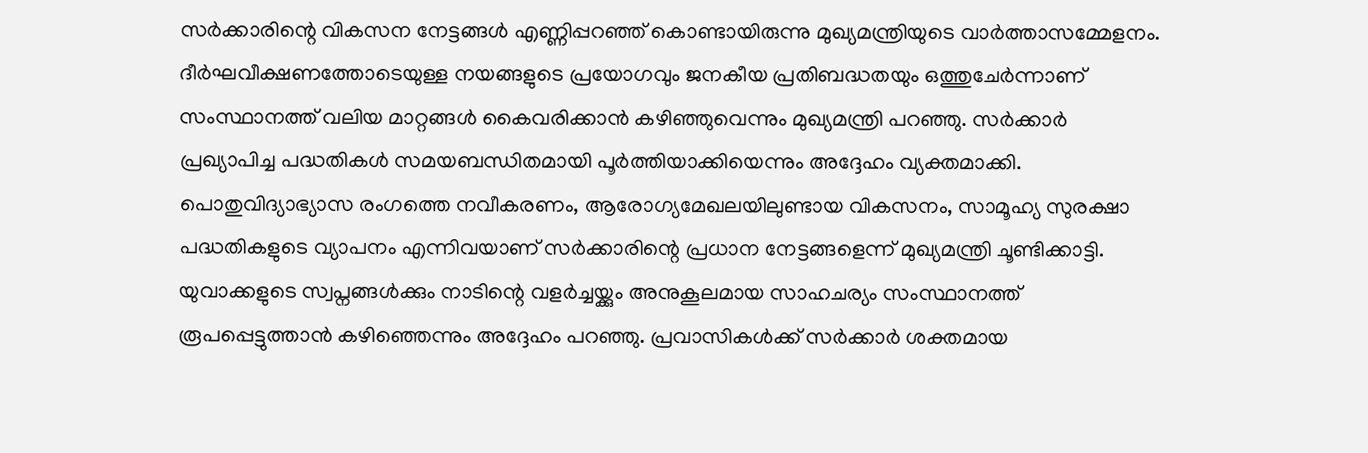സര്‍ക്കാരിന്റെ വികസന നേട്ടങ്ങള്‍ എണ്ണിപ്പറഞ്ഞ് കൊണ്ടായിരുന്നു മുഖ്യമന്ത്രിയുടെ വാര്‍ത്താസമ്മേളനം. ദീര്‍ഘവീക്ഷണത്തോടെയുള്ള നയങ്ങളുടെ പ്രയോഗവും ജനകീയ പ്രതിബദ്ധതയും ഒത്തുചേര്‍ന്നാണ് സംസ്ഥാനത്ത് വലിയ മാറ്റങ്ങള്‍ കൈവരിക്കാന്‍ കഴിഞ്ഞുവെന്നും മുഖ്യമന്ത്രി പറഞ്ഞു. സര്‍ക്കാര്‍ പ്രഖ്യാപിച്ച പദ്ധതികള്‍ സമയബന്ധിതമായി പൂര്‍ത്തിയാക്കിയെന്നും അദ്ദേഹം വ്യക്തമാക്കി. പൊതുവിദ്യാഭ്യാസ രംഗത്തെ നവീകരണം, ആരോഗ്യമേഖലയിലുണ്ടായ വികസനം, സാമൂഹ്യ സുരക്ഷാ പദ്ധതികളുടെ വ്യാപനം എന്നിവയാണ് സര്‍ക്കാരിന്റെ പ്രധാന നേട്ടങ്ങളെന്ന് മുഖ്യമന്ത്രി ചൂണ്ടിക്കാട്ടി. യുവാക്കളുടെ സ്വപ്നങ്ങള്‍ക്കും നാടിന്റെ വളര്‍ച്ചയ്ക്കും അനുകൂലമായ സാഹചര്യം സംസ്ഥാനത്ത് രൂപപ്പെട്ടുത്താന്‍ കഴിഞ്ഞെന്നും അദ്ദേഹം പറഞ്ഞു. പ്രവാസികള്‍ക്ക് സര്‍ക്കാര്‍ ശക്തമായ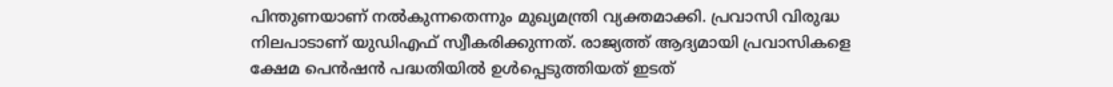പിന്തുണയാണ് നല്‍കുന്നതെന്നും മുഖ്യമന്ത്രി വ്യക്തമാക്കി. പ്രവാസി വിരുദ്ധ നിലപാടാണ് യുഡിഎഫ് സ്വീകരിക്കുന്നത്. രാജ്യത്ത് ആദ്യമായി പ്രവാസികളെ ക്ഷേമ പെന്‍ഷന്‍ പദ്ധതിയില്‍ ഉള്‍പ്പെടുത്തിയത് ഇടത്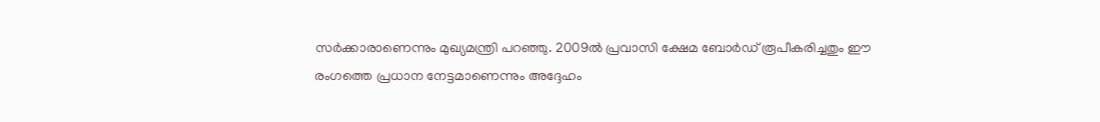സര്‍ക്കാരാണെന്നും മുഖ്യമന്ത്രി പറഞ്ഞു. 2009ല്‍ പ്രവാസി ക്ഷേമ ബോര്‍ഡ് രൂപീകരിച്ചതും ഈ രംഗത്തെ പ്രധാന നേട്ടമാണെന്നും അദ്ദേഹം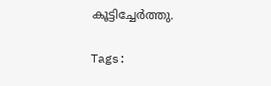കൂട്ടിച്ചേര്‍ത്തു.

Tags: